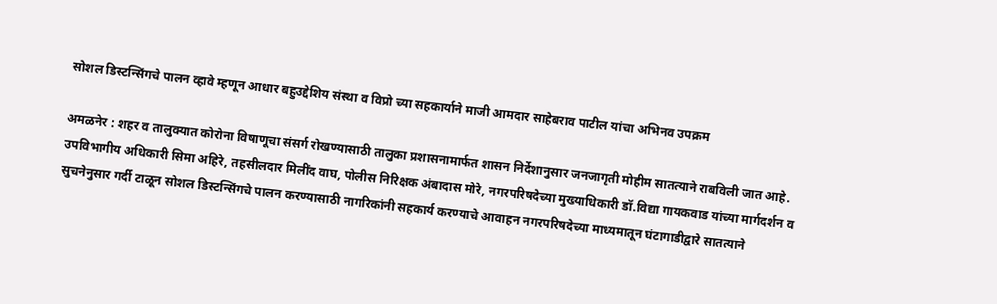सोशल डिस्टन्सिंगचे पालन व्हावे म्हणून आधार बहुउद्देशिय संस्था व विप्रो च्या सहकार्याने माजी आमदार साहेबराव पाटील यांचा अभिनव उपक्रम

अमळनेर : शहर व तालुक्यात कोरोना विषाणूचा संसर्ग रोखण्यासाठी तालुका प्रशासनामार्फत शासन निर्देशानुसार जनजागृती मोहीम सातत्याने राबविली जात आहे. उपविभागीय अधिकारी सिमा अहिरे, तहसीलदार मिलींद वाघ, पोलीस निरिक्षक अंबादास मोरे, नगरपरिषदेच्या मुख्याधिकारी डॉ.विद्या गायकवाड यांच्या मार्गदर्शन व सुचनेनुसार गर्दी टाळून सोशल डिस्टन्सिंगचे पालन करण्यासाठी नागरिकांनी सहकार्य करण्याचे आवाहन नगरपरिषदेच्या माध्यमातून घंटागाडीद्वारे सातत्याने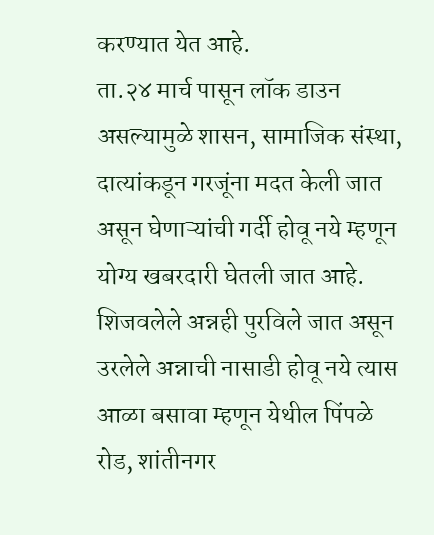करण्यात येत आहे.
ता.२४ मार्च पासून लॉक डाउन असल्यामुळे शासन, सामाजिक संस्था, दात्यांकडून गरजूंना मदत केली जात असून घेणाऱ्यांची गर्दी होवू नये म्हणून योग्य खबरदारी घेतली जात आहे. शिजवलेले अन्नही पुरविले जात असून उरलेले अन्नाची नासाडी होवू नये त्यास आळा बसावा म्हणून येथील पिंपळे रोड, शांतीनगर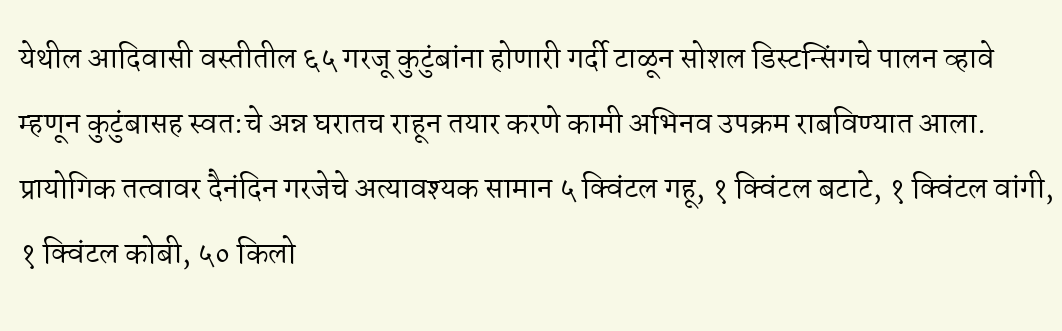येथील आदिवासी वस्तीतील ६५ गरजू कुटुंबांना होणारी गर्दी टाळून सोशल डिस्टन्सिंगचे पालन व्हावे म्हणून कुटुंबासह स्वत:चे अन्न घरातच राहून तयार करणे कामी अभिनव उपक्रम राबविण्यात आला. प्रायोगिक तत्वावर दैनंदिन गरजेचे अत्यावश्यक सामान ५ क्विंटल गहू, १ क्विंटल बटाटे, १ क्विंटल वांगी, १ क्विंटल कोबी, ५० किलो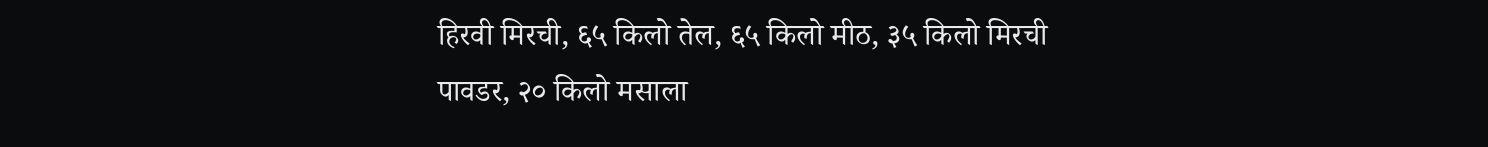हिरवी मिरची, ६५ किलो तेल, ६५ किलो मीठ, ३५ किलो मिरची पावडर, २० किलो मसाला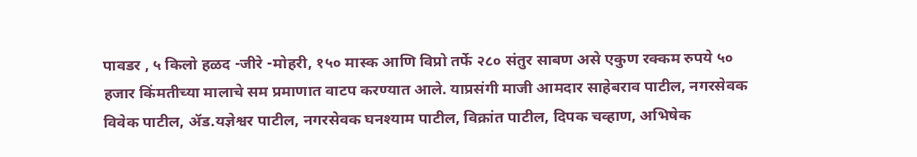पावडर , ५ किलो हळद -जीरे -मोहरी, १५० मास्क आणि विप्रो तर्फे २८० संतुर साबण असे एकुण रक्कम रुपये ५० हजार किंमतीच्या मालाचे सम प्रमाणात वाटप करण्यात आले. याप्रसंगी माजी आमदार साहेबराव पाटील, नगरसेवक विवेक पाटील, ॲड.यज्ञेश्वर पाटील, नगरसेवक घनश्याम पाटील, विक्रांत पाटील, दिपक चव्हाण, अभिषेक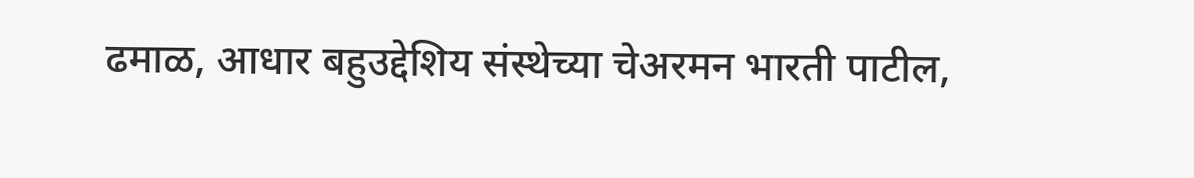ढमाळ, आधार बहुउद्देशिय संस्थेच्या चेअरमन भारती पाटील,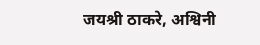जयश्री ठाकरे, अश्विनी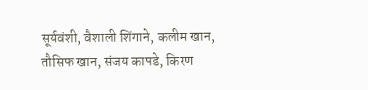सूर्यवंशी, वैशाली शिंगाने, कलीम खान, तौसिफ खान, संजय कापडे, किरण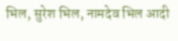भिल, सुरेश भिल, नामदेव भिल आदी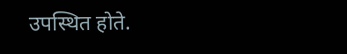उपस्थित होते.